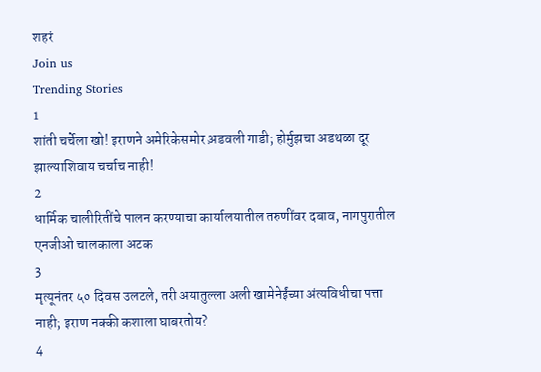शहरं
Join us
Trending Stories
1
शांती चर्चेला खो! इराणने अमेरिकेसमोर अ़डवली गाडी; होर्मुझचा अडथळा दूर झाल्याशिवाय चर्चाच नाही!
2
धार्मिक चालीरितींचे पालन करण्याचा कार्यालयातील तरुणींवर दबाव, नागपुरातील एनजीओ चालकाला अटक
3
मृत्यूनंतर ५० दिवस उलटले, तरी अयातुल्ला अली खामेनेईंच्या अंत्यविधीचा पत्ता नाही; इराण नक्की कशाला घाबरतोय?
4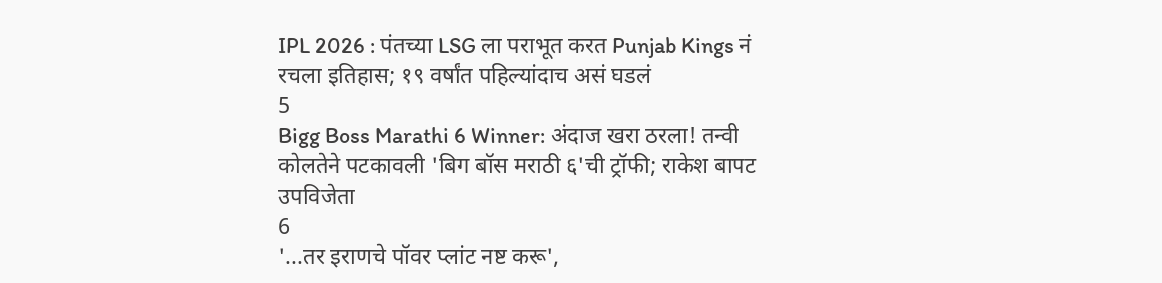IPL 2026 : पंतच्या LSG ला पराभूत करत Punjab Kings नं रचला इतिहास; १९ वर्षांत पहिल्यांदाच असं घडलं
5
Bigg Boss Marathi 6 Winner: अंदाज खरा ठरला! तन्वी कोलतेने पटकावली 'बिग बॉस मराठी ६'ची ट्रॉफी; राकेश बापट उपविजेता
6
'...तर इराणचे पॉवर प्लांट नष्ट करू',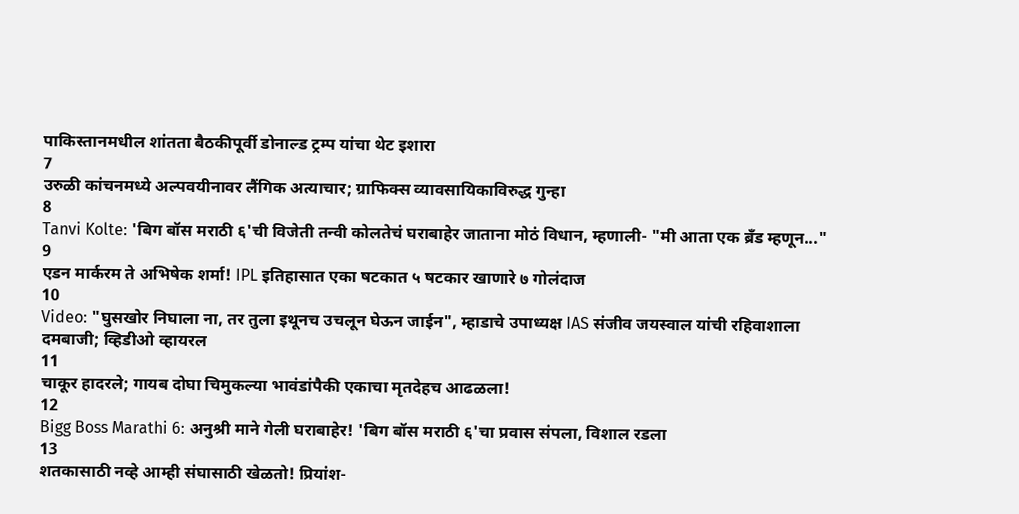पाकिस्तानमधील शांतता बैठकीपूर्वी डोनाल्ड ट्रम्प यांचा थेट इशारा
7
उरुळी कांचनमध्ये अल्पवयीनावर लैंगिक अत्याचार; ग्राफिक्स व्यावसायिकाविरुद्ध गुन्हा
8
Tanvi Kolte: 'बिग बॉस मराठी ६'ची विजेती तन्वी कोलतेचं घराबाहेर जाताना मोठं विधान, म्हणाली- "मी आता एक ब्रँड म्हणून..."
9
एडन मार्करम ते अभिषेक शर्मा! IPL इतिहासात एका षटकात ५ षटकार खाणारे ७ गोलंदाज
10
Video: "घुसखोर निघाला ना, तर तुला इथूनच उचलून घेऊन जाईन", म्हाडाचे उपाध्यक्ष IAS संजीव जयस्वाल यांची रहिवाशाला दमबाजी; व्हिडीओ व्हायरल
11
चाकूर हादरले; गायब दोघा चिमुकल्या भावंडांपैकी एकाचा मृतदेहच आढळला!
12
Bigg Boss Marathi 6: अनुश्री माने गेली घराबाहेर! 'बिग बॉस मराठी ६'चा प्रवास संपला, विशाल रडला
13
शतकासाठी नव्हे आम्ही संघासाठी खेळतो! प्रियांश-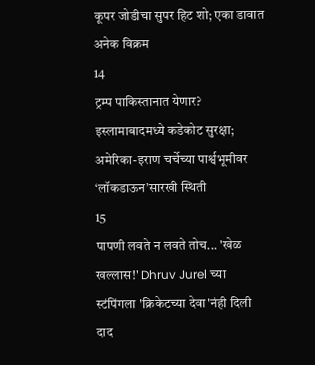कूपर जोडीचा सुपर हिट शो; एका डावात अनेक विक्रम
14
ट्रम्प पाकिस्तानात येणार? इस्लामाबादमध्ये कडेकोट सुरक्षा; अमेरिका-इराण चर्चेच्या पार्श्वभूमीवर ‘लॉकडाऊन’सारखी स्थिती
15
पापणी लवते न लवते तोच... 'खेळ खल्लास!' Dhruv Jurel च्या स्टंपिंगला 'क्रिकेटच्या देवा'नंही दिली दाद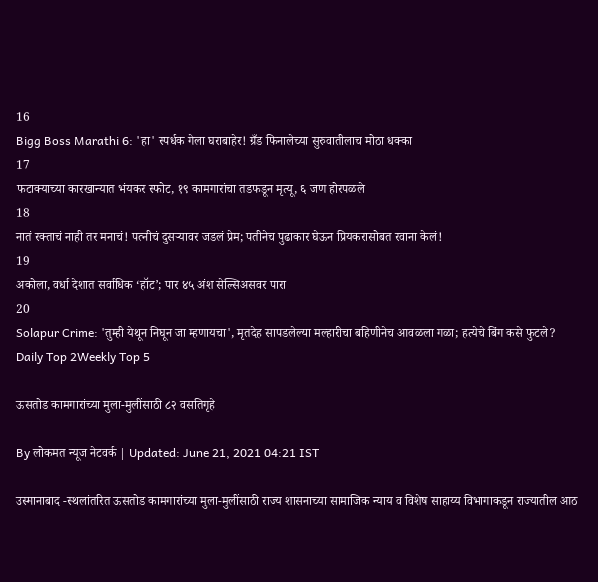16
Bigg Boss Marathi 6: 'हा' स्पर्धक गेला घराबाहेर! ग्रँड फिनालेच्या सुरुवातीलाच मोठा धक्का
17
फटाक्याच्या कारखान्यात भंयकर स्फोट, १९ कामगारांचा तडफडून मृत्यू, ६ जण होरपळले
18
नातं रक्ताचं नाही तर मनाचं! पत्नीचं दुसऱ्यावर जडलं प्रेम; पतीनेच पुढाकार घेऊन प्रियकरासोबत रवाना केलं!
19
अकोला, वर्धा देशात सर्वाधिक ‘हॉट’; पार ४५ अंश सेल्सिअसवर पारा
20
Solapur Crime: 'तुम्ही येथून निघून जा म्हणायचा', मृतदेह सापडलेल्या मल्हारीचा बहिणीनेच आवळला गळा; हत्येचे बिंग कसे फुटले?
Daily Top 2Weekly Top 5

ऊसतोड कामगारांच्या मुला-मुलींसाठी ८२ वसतिगृहे

By लोकमत न्यूज नेटवर्क | Updated: June 21, 2021 04:21 IST

उस्मानाबाद -स्थलांतरित ऊसतोड कामगारांच्या मुला-मुलींसाठी राज्य शासनाच्या सामाजिक न्याय व विशेष साहाय्य विभागाकडून राज्यातील आठ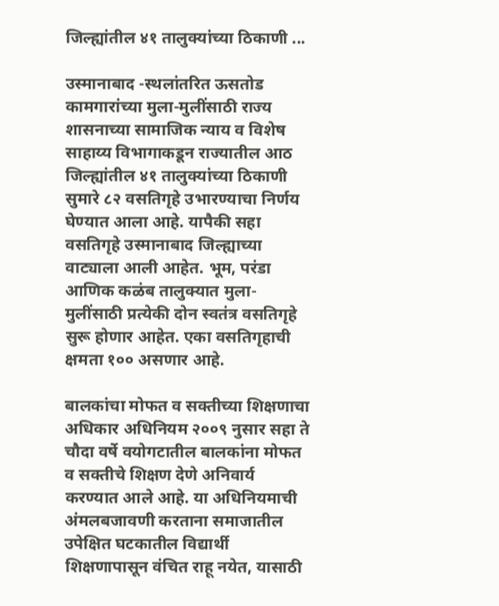जिल्ह्यांतील ४१ तालुक्यांच्या ठिकाणी ...

उस्मानाबाद -स्थलांतरित ऊसतोड कामगारांच्या मुला-मुलींसाठी राज्य शासनाच्या सामाजिक न्याय व विशेष साहाय्य विभागाकडून राज्यातील आठ जिल्ह्यांतील ४१ तालुक्यांच्या ठिकाणी सुमारे ८२ वसतिगृहे उभारण्याचा निर्णय घेण्यात आला आहे. यापैकी सहा वसतिगृहे उस्मानाबाद जिल्ह्याच्या वाट्याला आली आहेत. भूम, परंडा आणिक कळंब तालुक्यात मुला-मुलींसाठी प्रत्येकी दोन स्वतंत्र वसतिगृहे सुरू होणार आहेत. एका वसतिगृहाची क्षमता १०० असणार आहे.

बालकांचा मोफत व सक्तीच्या शिक्षणाचा अधिकार अधिनियम २००९ नुसार सहा ते चौदा वर्षे वयोगटातील बालकांना मोफत व सक्तीचे शिक्षण देणे अनिवार्य करण्यात आले आहे. या अधिनियमाची अंमलबजावणी करताना समाजातील उपेक्षित घटकातील विद्यार्थी शिक्षणापासून वंचित राहू नयेत, यासाठी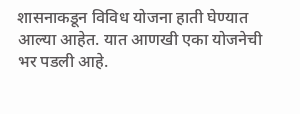शासनाकडून विविध योजना हाती घेण्यात आल्या आहेत. यात आणखी एका योजनेची भर पडली आहे.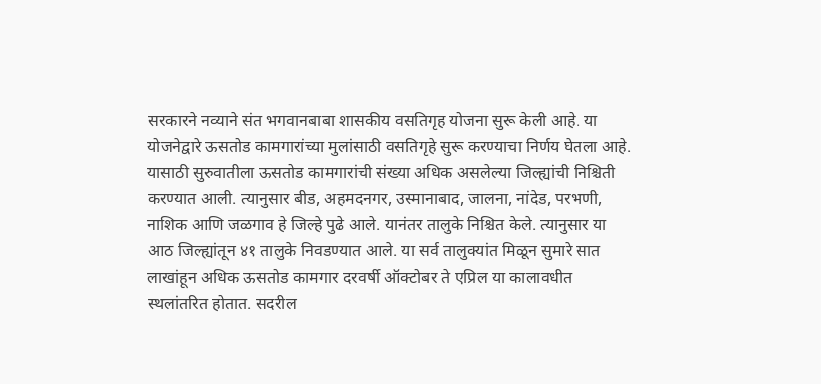सरकारने नव्याने संत भगवानबाबा शासकीय वसतिगृह योजना सुरू केली आहे. या योजनेद्वारे ऊसतोड कामगारांच्या मुलांसाठी वसतिगृहे सुरू करण्याचा निर्णय घेतला आहे. यासाठी सुरुवातीला ऊसतोड कामगारांची संख्या अधिक असलेल्या जिल्ह्यांची निश्चिती करण्यात आली. त्यानुसार बीड, अहमदनगर, उस्मानाबाद, जालना, नांदेड, परभणी, नाशिक आणि जळगाव हे जिल्हे पुढे आले. यानंतर तालुके निश्चित केले. त्यानुसार या आठ जिल्ह्यांतून ४१ तालुके निवडण्यात आले. या सर्व तालुक्यांत मिळून सुमारे सात लाखांहून अधिक ऊसतोड कामगार दरवर्षी ऑक्टोबर ते एप्रिल या कालावधीत स्थलांतरित होतात. सदरील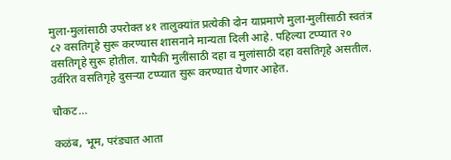मुला-मुलांसाठी उपरोक्त ४१ तालुक्यांत प्रत्येकी दोन याप्रमाणे मुला-मुलींसाठी स्वतंत्र ८२ वसतिगृहे सुरू करण्यास शासनाने मान्यता दिली आहे. पहिल्या टप्प्यात २० वसतिगृहे सुरू होतील. यापैकी मुलींसाठी दहा व मुलांसाठी दहा वसतिगृहे असतील. उर्वरित वसतिगृहे दुसऱ्या टप्प्यात सुरू करण्यात येणार आहेत.

चौकट...

कळंब, भूम, परंड्यात आता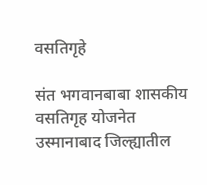वसतिगृहे

संत भगवानबाबा शासकीय वसतिगृह योजनेत उस्मानाबाद जिल्ह्यातील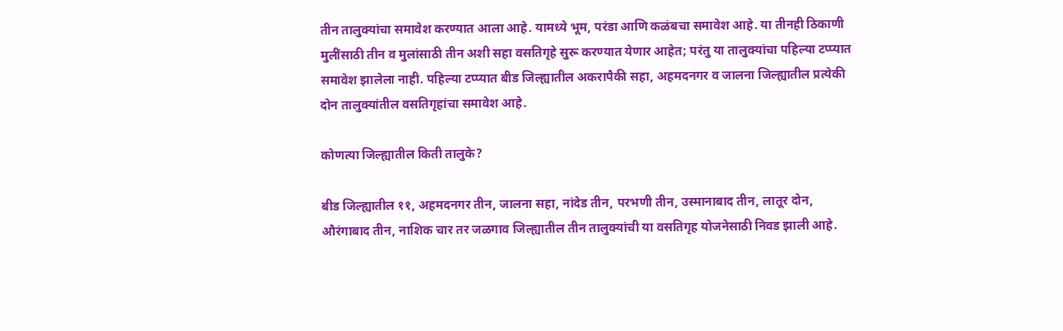तीन तालुक्यांचा समावेश करण्यात आला आहे. यामध्ये भूम, परंडा आणि कळंबचा समावेश आहे. या तीनही ठिकाणी मुलींसाठी तीन व मुलांसाठी तीन अशी सहा वसतिगृहे सुरू करण्यात येणार आहेत; परंतु या तालुक्यांचा पहिल्या टप्प्यात समावेश झालेला नाही. पहिल्या टप्प्यात बीड जिल्ह्यातील अकरापैकी सहा, अहमदनगर व जालना जिल्ह्यातील प्रत्येकी दोन तालुक्यांतील वसतिगृहांचा समावेश आहे.

कोणत्या जिल्ह्यातील किती तालुके?

बीड जिल्ह्यातील ११, अहमदनगर तीन, जालना सहा, नांदेड तीन, परभणी तीन, उस्मानाबाद तीन, लातूर दोन, औरंगाबाद तीन, नाशिक चार तर जळगाव जिल्ह्यातील तीन तालुक्यांची या वसतिगृह योजनेसाठी निवड झाली आहे.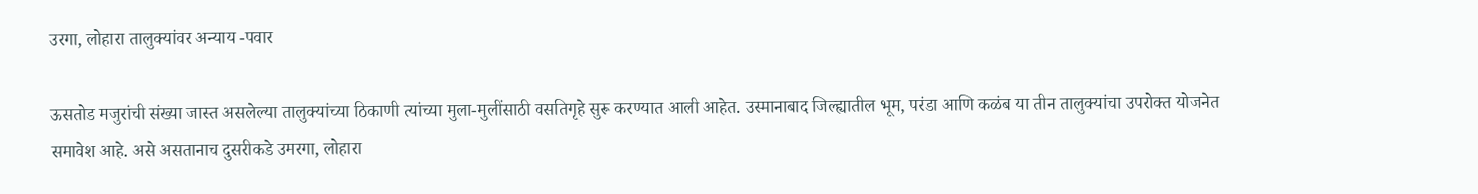उरगा, लोहारा तालुक्यांवर अन्याय -पवार

ऊसतोड मजुरांची संख्या जास्त असलेल्या तालुक्यांच्या ठिकाणी त्यांच्या मुला-मुलींसाठी वसतिगृहे सुरू करण्यात आली आहेत. उस्मानाबाद जिल्ह्यातील भूम, परंडा आणि कळंब या तीन तालुक्यांचा उपरोक्त योजनेत समावेश आहे. असे असतानाच दुसरीकडे उमरगा, लोहारा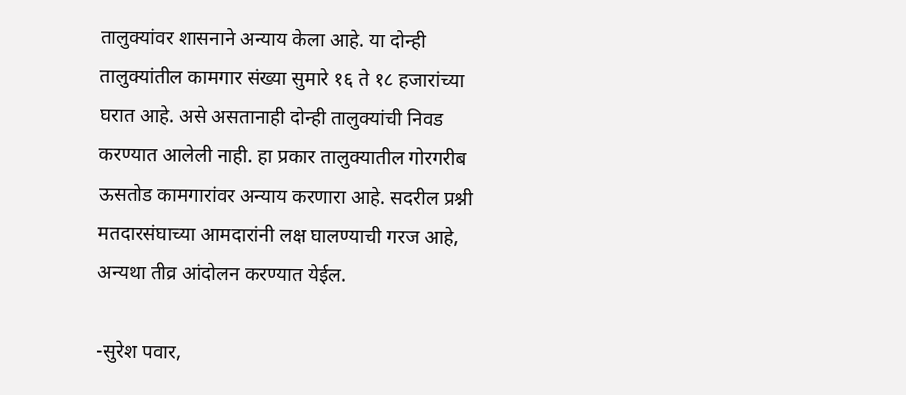तालुक्यांवर शासनाने अन्याय केला आहे. या दोन्ही तालुक्यांतील कामगार संख्या सुमारे १६ ते १८ हजारांच्या घरात आहे. असे असतानाही दोन्ही तालुक्यांची निवड करण्यात आलेली नाही. हा प्रकार तालुक्यातील गोरगरीब ऊसतोड कामगारांवर अन्याय करणारा आहे. सदरील प्रश्नी मतदारसंघाच्या आमदारांनी लक्ष घालण्याची गरज आहे, अन्यथा तीव्र आंदोलन करण्यात येईल.

-सुरेश पवार,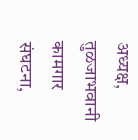अध्यक्ष, तुळजाभवानी कामगार संघटना,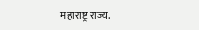महाराष्ट्र राज्य.